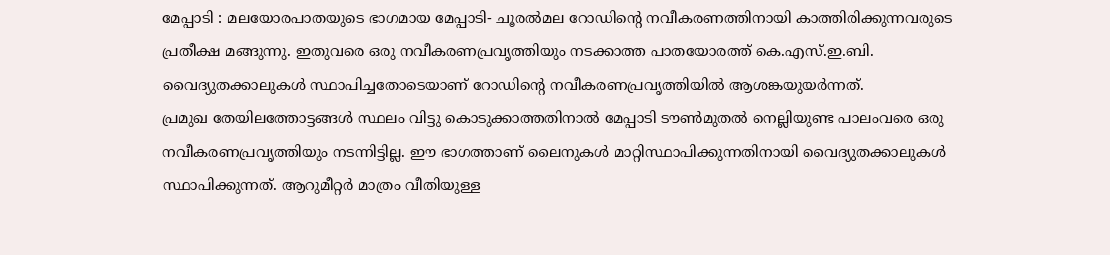മേപ്പാടി : മലയോരപാതയുടെ ഭാഗമായ മേപ്പാടി- ചൂരൽമല റോഡിന്റെ നവീകരണത്തിനായി കാത്തിരിക്കുന്നവരുടെ പ്രതീക്ഷ മങ്ങുന്നു. ഇതുവരെ ഒരു നവീകരണപ്രവൃത്തിയും നടക്കാത്ത പാതയോരത്ത് കെ.എസ്.ഇ.ബി. വൈദ്യുതക്കാലുകൾ സ്ഥാപിച്ചതോടെയാണ് റോഡിന്റെ നവീകരണപ്രവൃത്തിയിൽ ആശങ്കയുയർന്നത്.
പ്രമുഖ തേയിലത്തോട്ടങ്ങൾ സ്ഥലം വിട്ടു കൊടുക്കാത്തതിനാൽ മേപ്പാടി ടൗൺമുതൽ നെല്ലിയുണ്ട പാലംവരെ ഒരു നവീകരണപ്രവൃത്തിയും നടന്നിട്ടില്ല. ഈ ഭാഗത്താണ് ലൈനുകൾ മാറ്റിസ്ഥാപിക്കുന്നതിനായി വൈദ്യുതക്കാലുകൾ സ്ഥാപിക്കുന്നത്. ആറുമീറ്റർ മാത്രം വീതിയുള്ള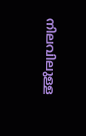നിലവിലുള്ള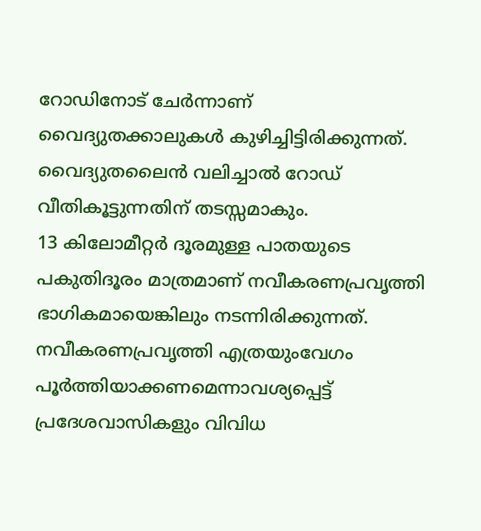റോഡിനോട് ചേർന്നാണ് വൈദ്യുതക്കാലുകൾ കുഴിച്ചിട്ടിരിക്കുന്നത്. വൈദ്യുതലൈൻ വലിച്ചാൽ റോഡ് വീതികൂട്ടുന്നതിന് തടസ്സമാകും.
13 കിലോമീറ്റർ ദൂരമുള്ള പാതയുടെ പകുതിദൂരം മാത്രമാണ് നവീകരണപ്രവൃത്തി ഭാഗികമായെങ്കിലും നടന്നിരിക്കുന്നത്. നവീകരണപ്രവൃത്തി എത്രയുംവേഗം പൂർത്തിയാക്കണമെന്നാവശ്യപ്പെട്ട് പ്രദേശവാസികളും വിവിധ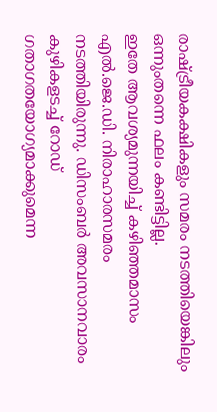രാഷ്ട്രീയകക്ഷികളും സമരം നടത്തിയെങ്കിലും ഒന്നുംതന്നെ ഫലം കണ്ടിട്ടില്ല.
ഇതേ ആവശ്യമുന്നയിച്ച് കഴിഞ്ഞമാസം എൽ.ജെ.ഡി. നിരാഹാരസമരം നടത്തിയിരുന്നു. ഡിസംബർ അവസാനവാരം കുഴികളടച്ച് റോഡ് ഗതാഗതയോഗ്യമാക്കുമെന്ന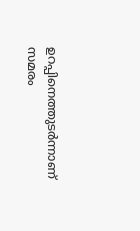ഉറപ്പിനെത്തുടർന്നാണ് സമരം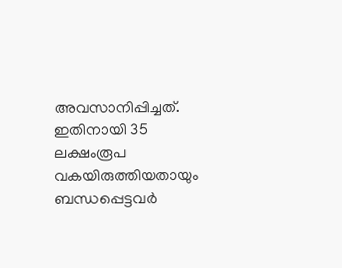അവസാനിപ്പിച്ചത്. ഇതിനായി 35 ലക്ഷംരൂപ വകയിരുത്തിയതായും ബന്ധപ്പെട്ടവർ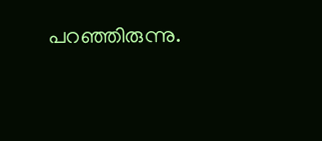പറഞ്ഞിരുന്നു.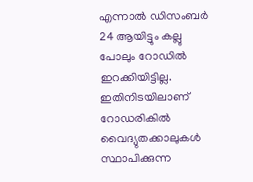എന്നാൽ ഡിസംബർ 24 ആയിട്ടും കല്ലു പോലും റോഡിൽ ഇറക്കിയിട്ടില്ല. ഇതിനിടയിലാണ് റോഡരികിൽ വൈദ്യുതക്കാലുകൾ സ്ഥാപിക്കുന്ന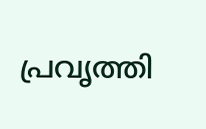പ്രവൃത്തി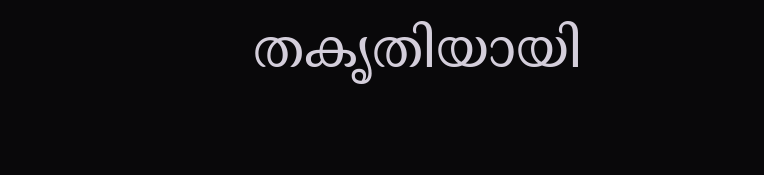തകൃതിയായി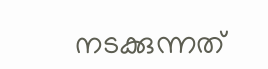നടക്കുന്നത്